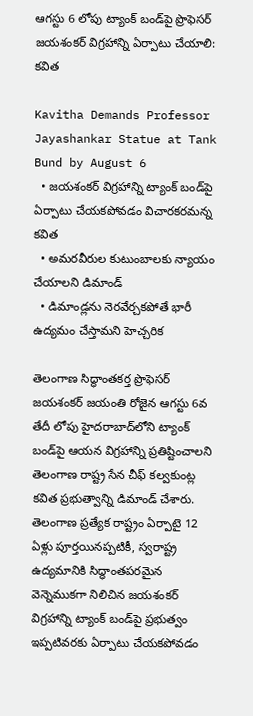ఆగస్టు 6 లోపు ట్యాంక్ బండ్‌పై ప్రొఫెసర్ జయశంకర్ విగ్రహాన్ని ఏర్పాటు చేయాలి: కవిత

Kavitha Demands Professor Jayashankar Statue at Tank Bund by August 6
  • జయశంకర్ విగ్రహాన్ని ట్యాంక్ బండ్‌పై ఏర్పాటు చేయకపోవడం విచారకరమన్న కవిత
  • అమరవీరుల కుటుంబాలకు న్యాయం చేయాలని డిమాండ్
  • డిమాండ్లను నెరవేర్చకపోతే భారీ ఉద్యమం చేస్తామని హెచ్చరిక

తెలంగాణ సిద్ధాంతకర్త ప్రొఫెసర్ జయశంకర్ జయంతి రోజైన ఆగస్టు 6వ తేదీ లోపు హైదరాబాద్‌లోని ట్యాంక్ బండ్‌పై ఆయన విగ్రహాన్ని ప్రతిష్టించాలని తెలంగాణ రాష్ట్ర సేన చీఫ్ కల్వకుంట్ల కవిత ప్రభుత్వాన్ని డిమాండ్ చేశారు. తెలంగాణ ప్రత్యేక రాష్ట్రం ఏర్పాటై 12 ఏళ్లు పూర్తయినప్పటికీ, స్వరాష్ట్ర ఉద్యమానికి సిద్ధాంతపరమైన వెన్నెముకగా నిలిచిన జయశంకర్ విగ్రహాన్ని ట్యాంక్ బండ్‌పై ప్రభుత్వం ఇప్పటివరకు ఏర్పాటు చేయకపోవడం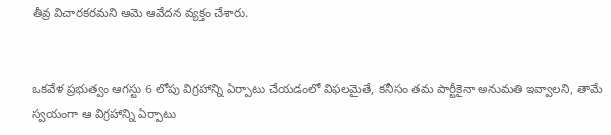తీవ్ర విచారకరమని ఆమె ఆవేదన వ్యక్తం చేశారు.


ఒకవేళ ప్రభుత్వం ఆగస్టు 6 లోపు విగ్రహాన్ని ఏర్పాటు చేయడంలో విఫలమైతే, కనీసం తమ పార్టీకైనా అనుమతి ఇవ్వాలని, తామే స్వయంగా ఆ విగ్రహాన్ని ఏర్పాటు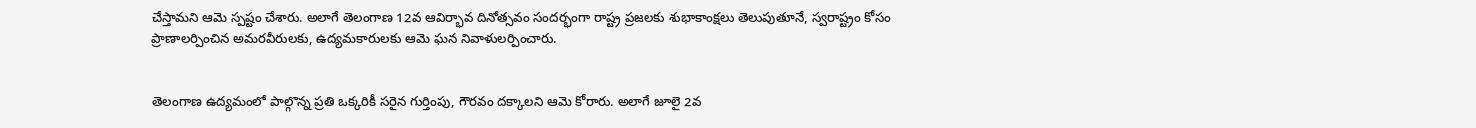చేస్తామని ఆమె స్పష్టం చేశారు. అలాగే తెలంగాణ 12వ ఆవిర్భావ దినోత్సవం సందర్భంగా రాష్ట్ర ప్రజలకు శుభాకాంక్షలు తెలుపుతూనే, స్వరాష్ట్రం కోసం ప్రాణాలర్పించిన అమరవీరులకు, ఉద్యమకారులకు ఆమె ఘన నివాళులర్పించారు.


తెలంగాణ ఉద్యమంలో పాల్గొన్న ప్రతి ఒక్కరికీ సరైన గుర్తింపు, గౌరవం దక్కాలని ఆమె కోరారు. అలాగే జూలై 2వ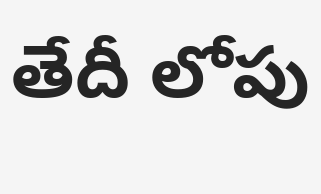తేదీ లోపు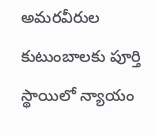అమరవీరుల కుటుంబాలకు పూర్తి స్థాయిలో న్యాయం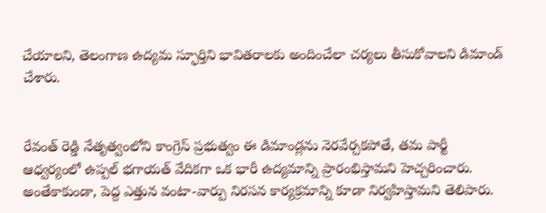చేయాలని, తెలంగాణ ఉద్యమ స్ఫూర్తిని భావితరాలకు అందించేలా చర్యలు తీసుకోవాలని డిమాండ్ చేశారు.


రేవంత్ రెడ్డి నేతృత్వంలోని కాంగ్రెస్ ప్రభుత్వం ఈ డిమాండ్లను నెరవేర్చకపోతే, తమ పార్టీ ఆధ్వర్యంలో ఉప్పల్ భగాయత్ వేదికగా ఒక భారీ ఉద్యమాన్ని ప్రారంభిస్తామని హెచ్చరించారు. అంతేకాకుండా, పెద్ద ఎత్తున వంటా-వార్పు నిరసన కార్యక్రమాన్ని కూడా నిర్వహిస్తామని తెలిపారు.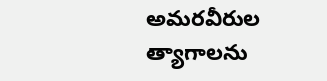అమరవీరుల త్యాగాలను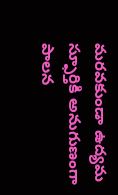మరవకుండా ఉద్యమ స్ఫూర్తికి అనుగుణంగా పాలన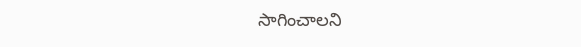సాగించాలని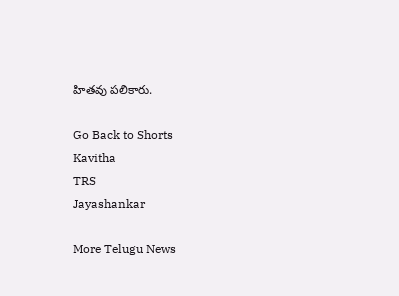హితవు పలికారు.

Go Back to Shorts
Kavitha
TRS
Jayashankar

More Telugu News